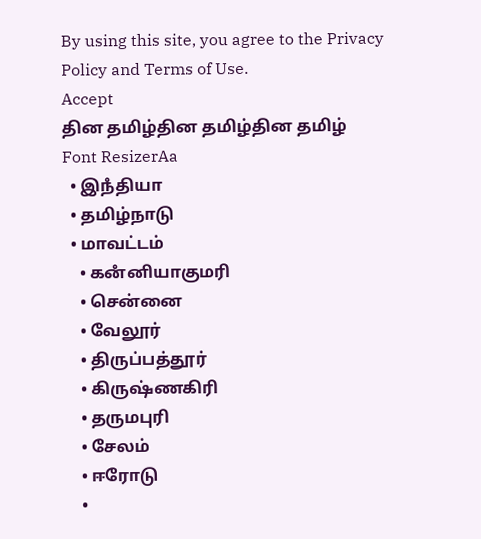By using this site, you agree to the Privacy Policy and Terms of Use.
Accept
தின தமிழ்தின தமிழ்தின தமிழ்
Font ResizerAa
  • இநஂதியா
  • தமிழ்நாடு
  • மாவட்டம்
    • கனஂனியாகுமரி
    • சென்னை
    • வேலூர்
    • திருப்பத்தூர்
    • கிருஷ்ணகிரி
    • தருமபுரி
    • சேலம்
    • ஈரோடு
    •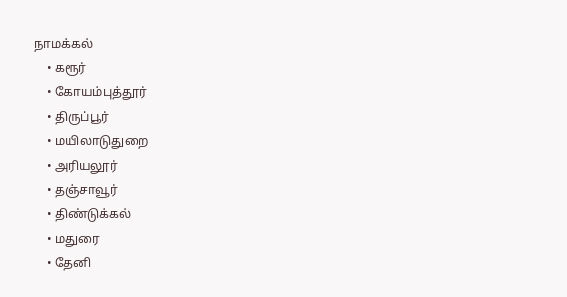நாமக்கல்
    • கரூர்
    • கோயம்புத்தூர்
    • திருப்பூர்
    • மயிலாடுதுறை
    • அரியலூர்
    • தஞ்சாவூர்
    • திண்டுக்கல்
    • மதுரை
    • தேனி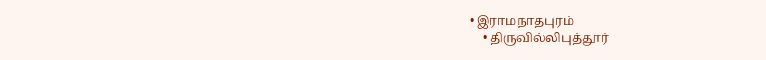• இராமநாதபுரம்
    • திருவில்லிபுத்தூர்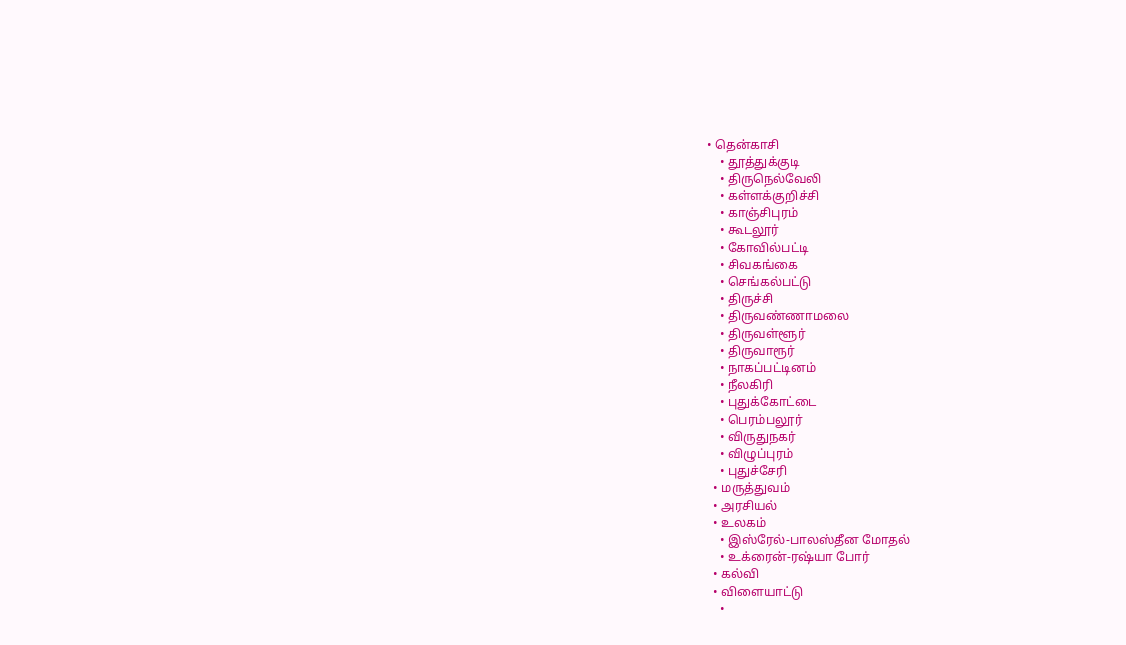• தென்காசி
    • தூத்துக்குடி
    • திருநெல்வேலி
    • கள்ளக்குறிச்சி
    • காஞ்சிபுரம்
    • கூடலூர்
    • கோவில்பட்டி
    • சிவகங்கை
    • செங்கல்பட்டு
    • திருச்சி
    • திருவண்ணாமலை
    • திருவள்ளூர்
    • திருவாரூர்
    • நாகப்பட்டினம்
    • நீலகிரி
    • புதுக்கோட்டை
    • பெரம்பலூர்
    • விருதுநகர்
    • விழுப்புரம்
    • புதுச்சேரி
  • மருத்துவம்
  • அரசியல்
  • உலகம்
    • இஸ்ரேல்-பாலஸ்தீன மோதல்
    • உக்ரைன்-ரஷ்யா போர்
  • கல்வி
  • விளையாட்டு
    •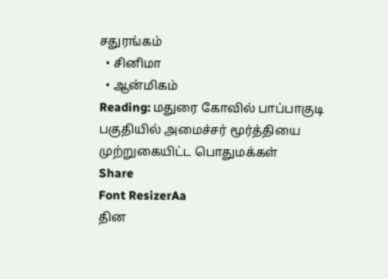சதுரங்கம்
  • சினிமா
  • ஆன்மிகம்
Reading: மதுரை கோவில் பாப்பாகுடி பகுதியில் அமைச்சர் மூர்த்தியை‌ முற்றுகையிட்ட பொதுமக்கள்
Share
Font ResizerAa
தின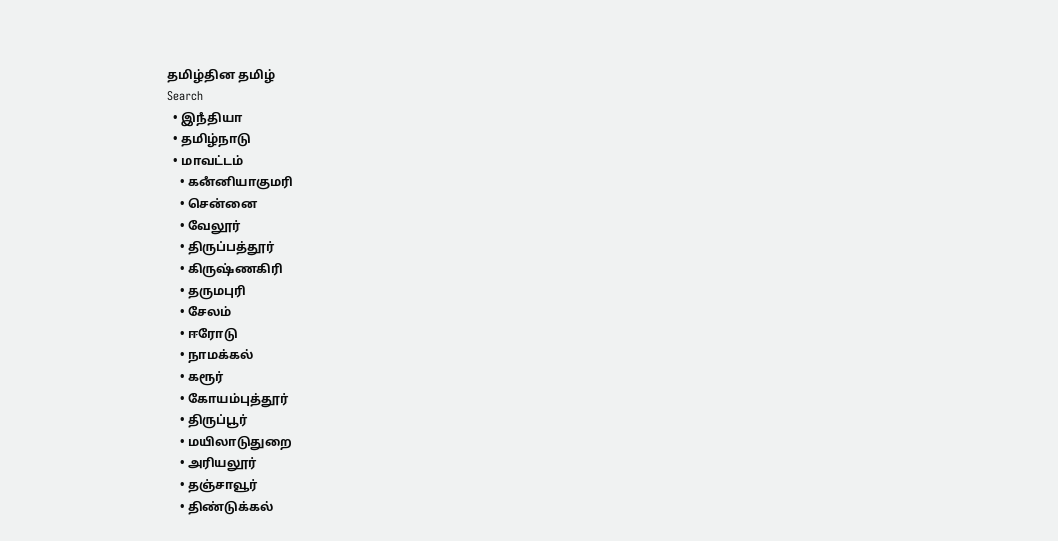தமிழ்தின தமிழ்
Search
  • இநஂதியா
  • தமிழ்நாடு
  • மாவட்டம்
    • கனஂனியாகுமரி
    • சென்னை
    • வேலூர்
    • திருப்பத்தூர்
    • கிருஷ்ணகிரி
    • தருமபுரி
    • சேலம்
    • ஈரோடு
    • நாமக்கல்
    • கரூர்
    • கோயம்புத்தூர்
    • திருப்பூர்
    • மயிலாடுதுறை
    • அரியலூர்
    • தஞ்சாவூர்
    • திண்டுக்கல்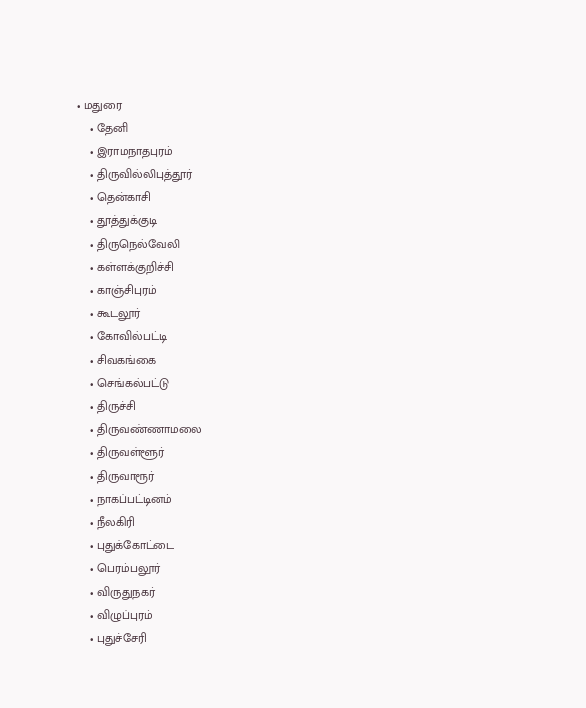• மதுரை
    • தேனி
    • இராமநாதபுரம்
    • திருவில்லிபுத்தூர்
    • தென்காசி
    • தூத்துக்குடி
    • திருநெல்வேலி
    • கள்ளக்குறிச்சி
    • காஞ்சிபுரம்
    • கூடலூர்
    • கோவில்பட்டி
    • சிவகங்கை
    • செங்கல்பட்டு
    • திருச்சி
    • திருவண்ணாமலை
    • திருவள்ளூர்
    • திருவாரூர்
    • நாகப்பட்டினம்
    • நீலகிரி
    • புதுக்கோட்டை
    • பெரம்பலூர்
    • விருதுநகர்
    • விழுப்புரம்
    • புதுச்சேரி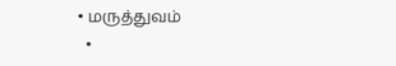• மருத்துவம்
  •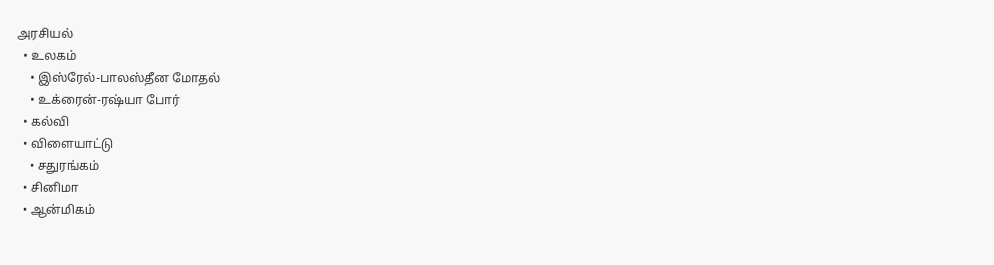அரசியல்
  • உலகம்
    • இஸ்ரேல்-பாலஸ்தீன மோதல்
    • உக்ரைன்-ரஷ்யா போர்
  • கல்வி
  • விளையாட்டு
    • சதுரங்கம்
  • சினிமா
  • ஆன்மிகம்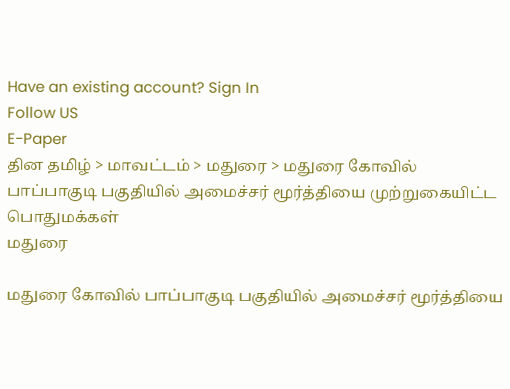Have an existing account? Sign In
Follow US
E-Paper
தின தமிழ் > மாவட்டம் > மதுரை > மதுரை கோவில் பாப்பாகுடி பகுதியில் அமைச்சர் மூர்த்தியை‌ முற்றுகையிட்ட பொதுமக்கள்
மதுரை

மதுரை கோவில் பாப்பாகுடி பகுதியில் அமைச்சர் மூர்த்தியை‌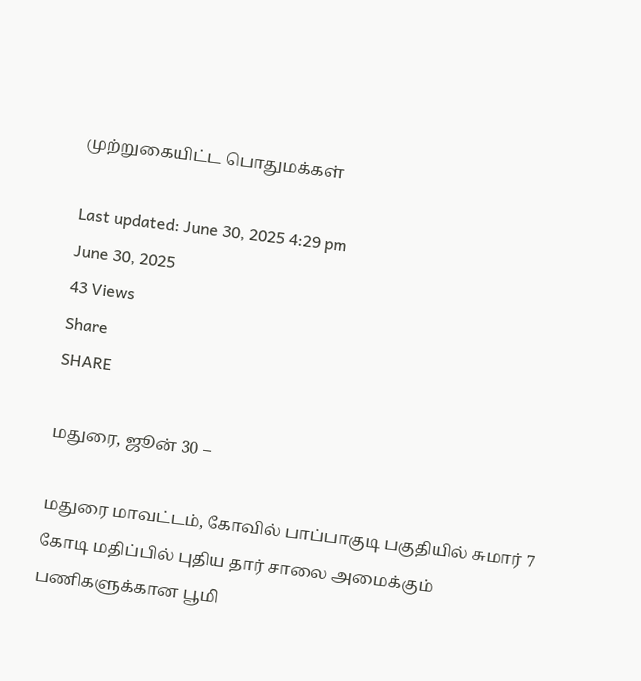முற்றுகையிட்ட பொதுமக்கள்

Last updated: June 30, 2025 4:29 pm
June 30, 2025
43 Views
Share
SHARE

மதுரை, ஜூன் 30 –

மதுரை மாவட்டம், கோவில் பாப்பாகுடி பகுதியில் சுமார் 7 கோடி மதிப்பில் புதிய தார் சாலை அமைக்கும் பணிகளுக்கான பூமி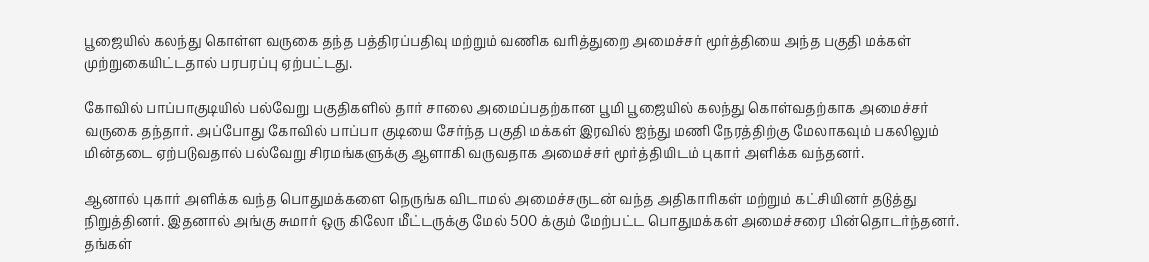பூஜையில் கலந்து கொள்ள வருகை தந்த பத்திரப்பதிவு மற்றும் வணிக வரித்துறை அமைச்சர் மூர்த்தியை அந்த பகுதி மக்கள் முற்றுகையிட்டதால் பரபரப்பு ஏற்பட்டது.

கோவில் பாப்பாகுடியில் பல்வேறு பகுதிகளில் தார் சாலை அமைப்பதற்கான பூமி பூஜையில் கலந்து கொள்வதற்காக அமைச்சர் வருகை தந்தார். அப்போது கோவில் பாப்பா குடியை சேர்ந்த பகுதி மக்கள் இரவில் ஐந்து மணி நேரத்திற்கு மேலாகவும் பகலிலும் மின்தடை ஏற்படுவதால் பல்வேறு சிரமங்களுக்கு ஆளாகி வருவதாக அமைச்சர் மூர்த்தியிடம் புகார் அளிக்க வந்தனர்.

ஆனால் புகார் அளிக்க வந்த பொதுமக்களை நெருங்க விடாமல் அமைச்சருடன் வந்த அதிகாரிகள் மற்றும் கட்சியினர் தடுத்து நிறுத்தினர். இதனால் அங்கு சுமார் ஒரு கிலோ மீட்டருக்கு மேல் 500 க்கும் மேற்பட்ட பொதுமக்கள் அமைச்சரை பின்தொடர்ந்தனர். தங்கள்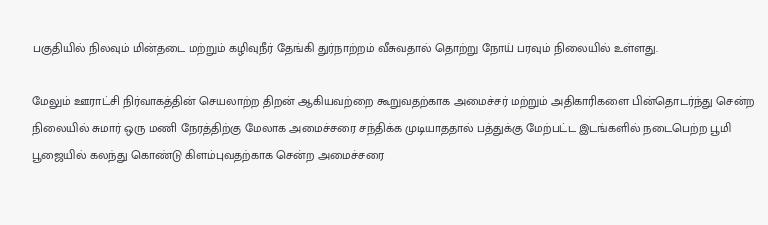பகுதியில் நிலவும் மின்தடை மற்றும் கழிவுநீர் தேங்கி துர்நாற்றம் வீசுவதால் தொற்று நோய் பரவும் நிலையில் உள்ளது.

மேலும் ஊராட்சி நிர்வாகத்தின் செயலாற்ற திறன் ஆகியவற்றை கூறுவதற்காக அமைச்சர் மற்றும் அதிகாரிகளை பின்தொடர்ந்து சென்ற நிலையில் சுமார் ஒரு மணி நேரத்திற்கு மேலாக அமைச்சரை சந்திக்க முடியாததால் பத்துக்கு மேற்பட்ட இடங்களில் நடைபெற்ற பூமி பூஜையில் கலந்து கொண்டு கிளம்புவதற்காக சென்ற அமைச்சரை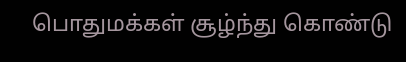பொதுமக்கள் சூழ்ந்து கொண்டு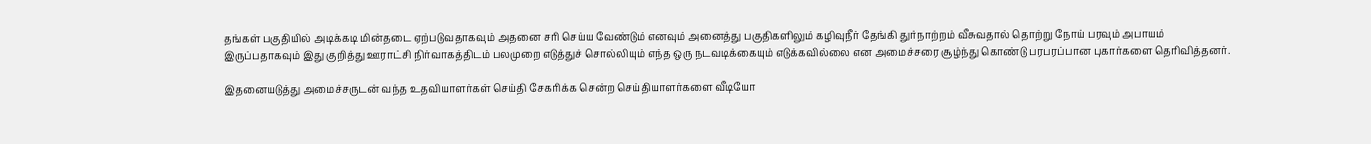தங்கள் பகுதியில் அடிக்கடி மின்தடை ஏற்படுவதாகவும் அதனை சரி செய்ய வேண்டும் எனவும் அனைத்து பகுதிகளிலும் கழிவுநீர் தேங்கி துர்நாற்றம் வீசுவதால் தொற்று நோய் பரவும் அபாயம் இருப்பதாகவும் இது குறித்து ஊராட்சி நிர்வாகத்திடம் பலமுறை எடுத்துச் சொல்லியும் எந்த ஒரு நடவடிக்கையும் எடுக்கவில்லை என அமைச்சரை சூழ்ந்து கொண்டு பரபரப்பான புகார்களை தெரிவித்தனர்.

இதனையடுத்து அமைச்சருடன் வந்த உதவியாளர்கள் செய்தி சேகரிக்க சென்ற செய்தியாளர்களை வீடியோ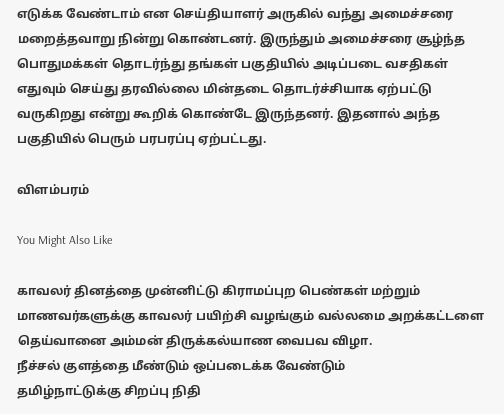எடுக்க வேண்டாம் என செய்தியாளர் அருகில் வந்து அமைச்சரை மறைத்தவாறு நின்று கொண்டனர். இருந்தும் அமைச்சரை சூழ்ந்த பொதுமக்கள் தொடர்ந்து தங்கள் பகுதியில் அடிப்படை வசதிகள் எதுவும் செய்து தரவில்லை மின்தடை தொடர்ச்சியாக ஏற்பட்டு வருகிறது என்று கூறிக் கொண்டே இருந்தனர். இதனால் அந்த பகுதியில் பெரும் பரபரப்பு ஏற்பட்டது.

விளம்பரம்

You Might Also Like

காவலர் தினத்தை முன்னிட்டு கிராமப்புற பெண்கள் மற்றும் மாணவர்களுக்கு காவலர் பயிற்சி வழங்கும் வல்லமை அறக்கட்டளை
தெய்வானை அம்மன் திருக்கல்யாண வைபவ விழா.
நீச்சல் குளத்தை மீண்டும் ஒப்படைக்க வேண்டும்
தமிழ்நாட்டுக்கு சிறப்பு நிதி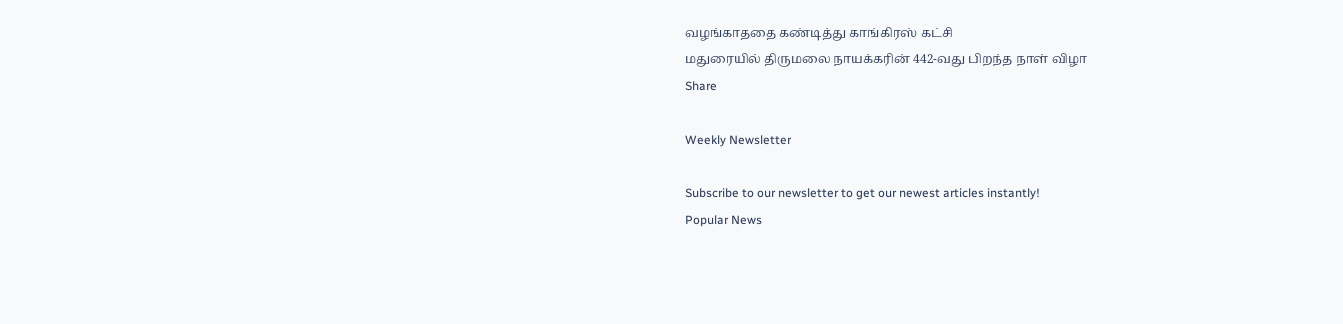வழங்காததை கண்டித்து காங்கிரஸ் கட்சி
மதுரையில் திருமலை நாயக்கரின் 442-வது பிறந்த நாள் விழா
Share

Weekly Newsletter

Subscribe to our newsletter to get our newest articles instantly!
Popular News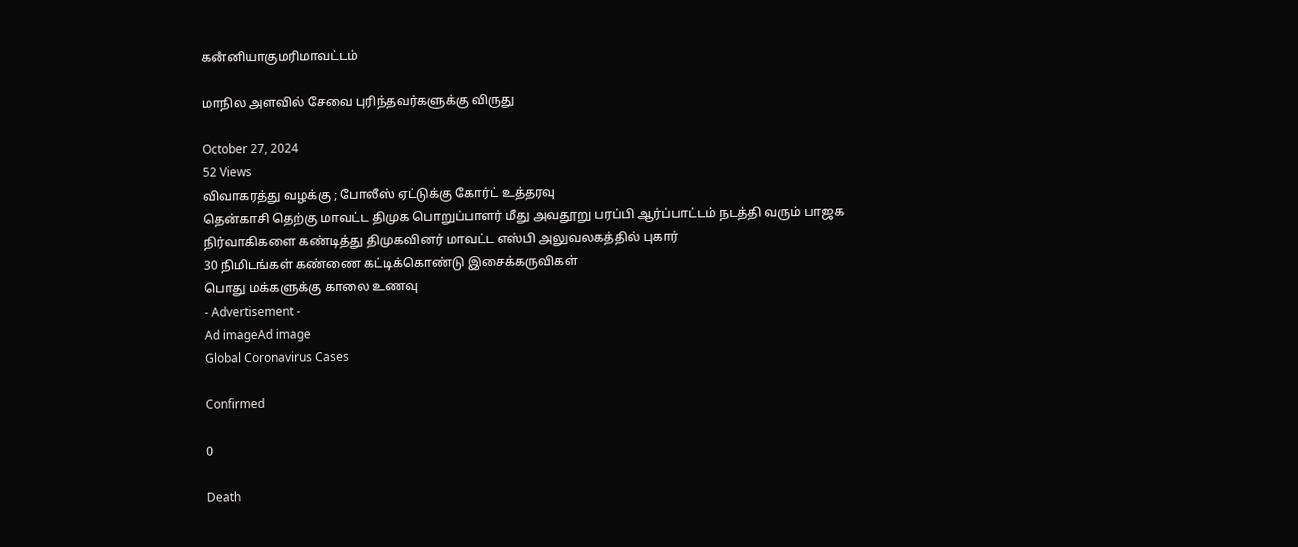கனஂனியாகுமரிமாவட்டம்

மாநில அளவில் சேவை புரிந்தவர்களுக்கு விருது

October 27, 2024
52 Views
விவாகரத்து வழக்கு ; போலீஸ் ஏட்டுக்கு கோர்ட் உத்தரவு
தென்காசி தெற்கு மாவட்ட திமுக பொறுப்பாளர் மீது அவதூறு பரப்பி ஆர்ப்பாட்டம் நடத்தி வரும் பாஜக நிர்வாகிகளை கண்டித்து திமுகவினர் மாவட்ட எஸ்பி அலுவலகத்தில் புகார்
30 நிமிடங்கள் கண்ணை கட்டிக்கொண்டு இசைக்கருவிகள்
பொது மக்களுக்கு காலை உணவு
- Advertisement -
Ad imageAd image
Global Coronavirus Cases

Confirmed

0

Death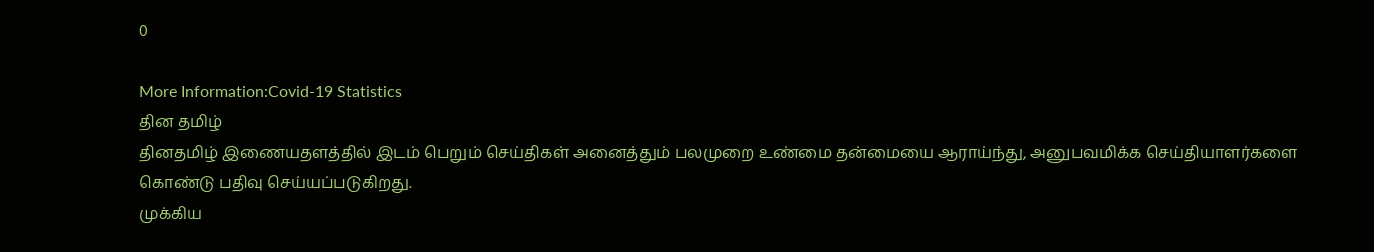0

More Information:Covid-19 Statistics
தின தமிழ்
தினதமிழ் இணையதளத்தில் இடம் பெறும் செய்திகள் அனைத்தும் பலமுறை உண்மை தன்மையை ஆராய்ந்து, அனுபவமிக்க செய்தியாளர்களை கொண்டு பதிவு செய்யப்படுகிறது.
முக்கிய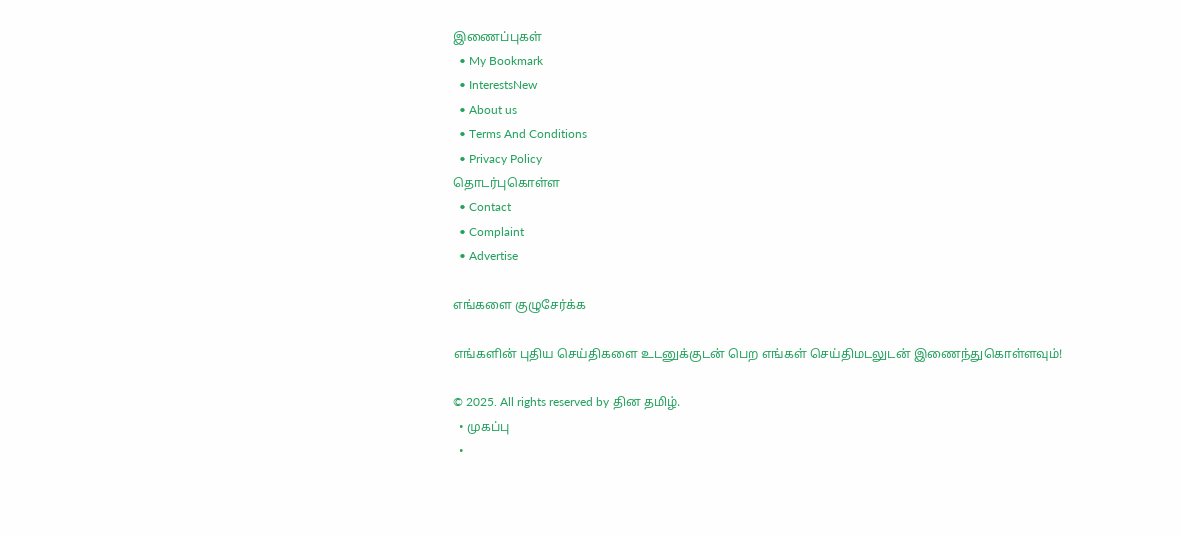இணைப்புகள்
  • My Bookmark
  • InterestsNew
  • About us
  • Terms And Conditions
  • Privacy Policy
தொடர்புகொள்ள
  • Contact
  • Complaint
  • Advertise

எங்களை குழுசேர்க்க

எங்களின் புதிய செய்திகளை உடனுக்குடன் பெற எங்கள் செய்திமடலுடன் இணைந்துகொள்ளவும்!

© 2025. All rights reserved by தின தமிழ்.
  • முகப்பு
  •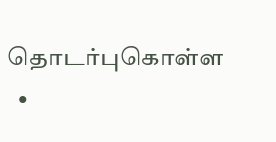தொடர்புகொள்ள
  •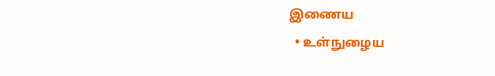இணைய
  • உள்நுழைய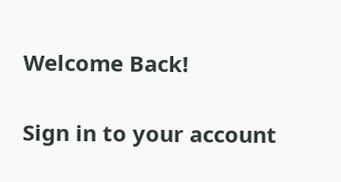Welcome Back!

Sign in to your account